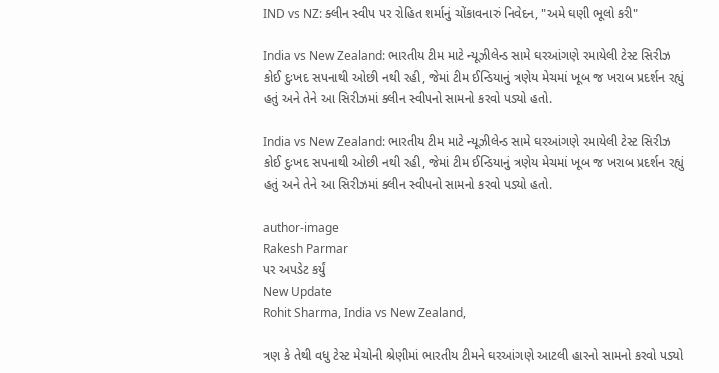IND vs NZ: ક્લીન સ્વીપ પર રોહિત શર્માનું ચોંકાવનારું નિવેદન, "અમે ઘણી ભૂલો કરી"

India vs New Zealand: ભારતીય ટીમ માટે ન્યૂઝીલેન્ડ સામે ઘરઆંગણે રમાયેલી ટેસ્ટ સિરીઝ કોઈ દુઃખદ સપનાથી ઓછી નથી રહી, જેમાં ટીમ ઈન્ડિયાનું ત્રણેય મેચમાં ખૂબ જ ખરાબ પ્રદર્શન રહ્યું હતું અને તેને આ સિરીઝમાં ક્લીન સ્વીપનો સામનો કરવો પડ્યો હતો.

India vs New Zealand: ભારતીય ટીમ માટે ન્યૂઝીલેન્ડ સામે ઘરઆંગણે રમાયેલી ટેસ્ટ સિરીઝ કોઈ દુઃખદ સપનાથી ઓછી નથી રહી, જેમાં ટીમ ઈન્ડિયાનું ત્રણેય મેચમાં ખૂબ જ ખરાબ પ્રદર્શન રહ્યું હતું અને તેને આ સિરીઝમાં ક્લીન સ્વીપનો સામનો કરવો પડ્યો હતો.

author-image
Rakesh Parmar
પર અપડેટ કર્યું
New Update
Rohit Sharma, India vs New Zealand,

ત્રણ કે તેથી વધુ ટેસ્ટ મેચોની શ્રેણીમાં ભારતીય ટીમને ઘરઆંગણે આટલી હારનો સામનો કરવો પડ્યો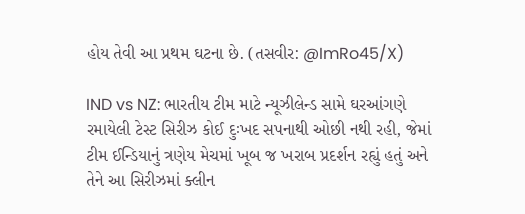હોય તેવી આ પ્રથમ ઘટના છે. (તસવીર: @ImRo45/X)

IND vs NZ: ભારતીય ટીમ માટે ન્યૂઝીલેન્ડ સામે ઘરઆંગણે રમાયેલી ટેસ્ટ સિરીઝ કોઈ દુઃખદ સપનાથી ઓછી નથી રહી, જેમાં ટીમ ઈન્ડિયાનું ત્રણેય મેચમાં ખૂબ જ ખરાબ પ્રદર્શન રહ્યું હતું અને તેને આ સિરીઝમાં ક્લીન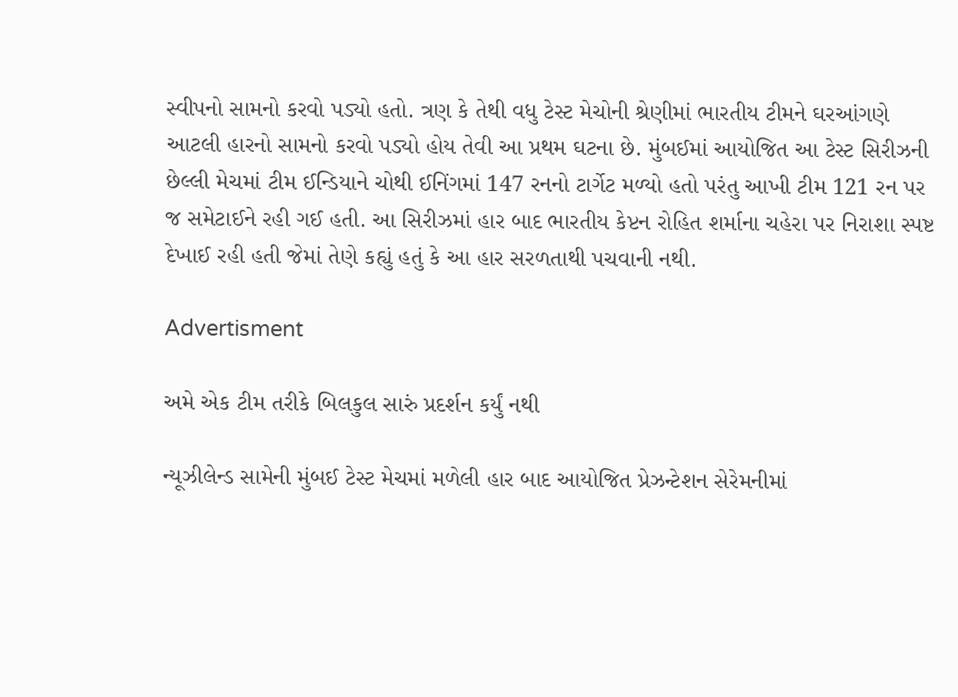સ્વીપનો સામનો કરવો પડ્યો હતો. ત્રણ કે તેથી વધુ ટેસ્ટ મેચોની શ્રેણીમાં ભારતીય ટીમને ઘરઆંગણે આટલી હારનો સામનો કરવો પડ્યો હોય તેવી આ પ્રથમ ઘટના છે. મુંબઈમાં આયોજિત આ ટેસ્ટ સિરીઝની છેલ્લી મેચમાં ટીમ ઈન્ડિયાને ચોથી ઈનિંગમાં 147 રનનો ટાર્ગેટ મળ્યો હતો પરંતુ આખી ટીમ 121 રન પર જ સમેટાઈને રહી ગઈ હતી. આ સિરીઝમાં હાર બાદ ભારતીય કેપ્ટન રોહિત શર્માના ચહેરા પર નિરાશા સ્પષ્ટ દેખાઈ રહી હતી જેમાં તેણે કહ્યું હતું કે આ હાર સરળતાથી પચવાની નથી.

Advertisment

અમે એક ટીમ તરીકે બિલકુલ સારું પ્રદર્શન કર્યું નથી

ન્યૂઝીલેન્ડ સામેની મુંબઈ ટેસ્ટ મેચમાં મળેલી હાર બાદ આયોજિત પ્રેઝન્ટેશન સેરેમનીમાં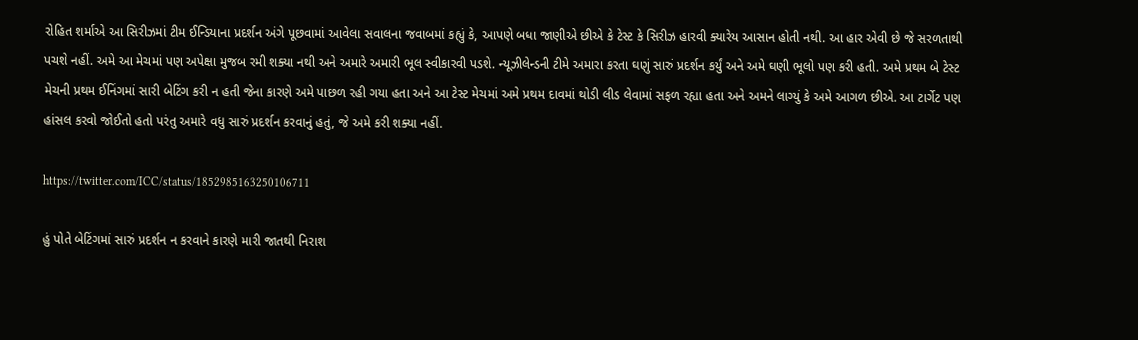રોહિત શર્માએ આ સિરીઝમાં ટીમ ઈન્ડિયાના પ્રદર્શન અંગે પૂછવામાં આવેલા સવાલના જવાબમાં કહ્યું કે, આપણે બધા જાણીએ છીએ કે ટેસ્ટ કે સિરીઝ હારવી ક્યારેય આસાન હોતી નથી. આ હાર એવી છે જે સરળતાથી પચશે નહીં. અમે આ મેચમાં પણ અપેક્ષા મુજબ રમી શક્યા નથી અને અમારે અમારી ભૂલ સ્વીકારવી પડશે. ન્યૂઝીલેન્ડની ટીમે અમારા કરતા ઘણું સારું પ્રદર્શન કર્યું અને અમે ઘણી ભૂલો પણ કરી હતી. અમે પ્રથમ બે ટેસ્ટ મેચની પ્રથમ ઈનિંગમાં સારી બેટિંગ કરી ન હતી જેના કારણે અમે પાછળ રહી ગયા હતા અને આ ટેસ્ટ મેચમાં અમે પ્રથમ દાવમાં થોડી લીડ લેવામાં સફળ રહ્યા હતા અને અમને લાગ્યું કે અમે આગળ છીએ. આ ટાર્ગેટ પણ હાંસલ કરવો જોઈતો હતો પરંતુ અમારે વધુ સારું પ્રદર્શન કરવાનું હતું, જે અમે કરી શક્યા નહીં.

https://twitter.com/ICC/status/1852985163250106711

હું પોતે બેટિંગમાં સારું પ્રદર્શન ન કરવાને કારણે મારી જાતથી નિરાશ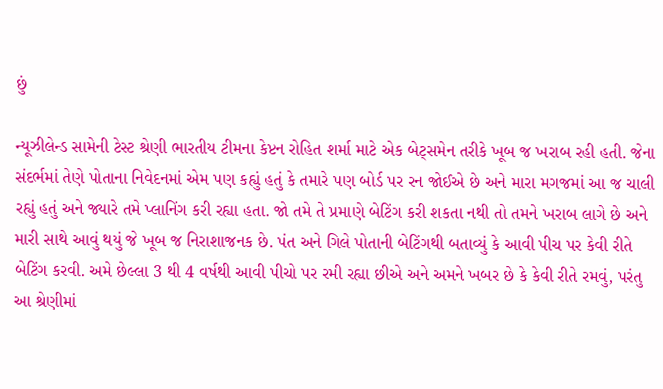છું

ન્યૂઝીલેન્ડ સામેની ટેસ્ટ શ્રેણી ભારતીય ટીમના કેપ્ટન રોહિત શર્મા માટે એક બેટ્સમેન તરીકે ખૂબ જ ખરાબ રહી હતી. જેના સંદર્ભમાં તેણે પોતાના નિવેદનમાં એમ પણ કહ્યું હતું કે તમારે પણ બોર્ડ પર રન જોઈએ છે અને મારા મગજમાં આ જ ચાલી રહ્યું હતું અને જ્યારે તમે પ્લાનિંગ કરી રહ્યા હતા. જો તમે તે પ્રમાણે બેટિંગ કરી શકતા નથી તો તમને ખરાબ લાગે છે અને મારી સાથે આવું થયું જે ખૂબ જ નિરાશાજનક છે. પંત અને ગિલે પોતાની બેટિંગથી બતાવ્યું કે આવી પીચ પર કેવી રીતે બેટિંગ કરવી. અમે છેલ્લા 3 થી 4 વર્ષથી આવી પીચો પર રમી રહ્યા છીએ અને અમને ખબર છે કે કેવી રીતે રમવું, પરંતુ આ શ્રેણીમાં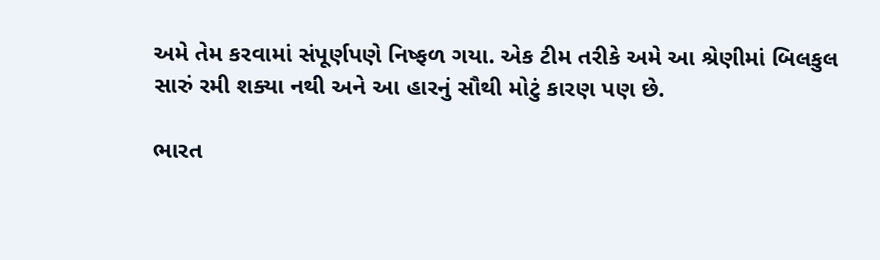અમે તેમ કરવામાં સંપૂર્ણપણે નિષ્ફળ ગયા. એક ટીમ તરીકે અમે આ શ્રેણીમાં બિલકુલ સારું રમી શક્યા નથી અને આ હારનું સૌથી મોટું કારણ પણ છે.

ભારત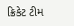ક્રિકેટ ટીમ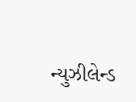ન્યુઝીલેન્ડ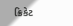ક્રિકેટ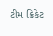ટીમ ક્રિકેટ